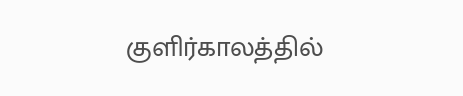குளிர்காலத்தில்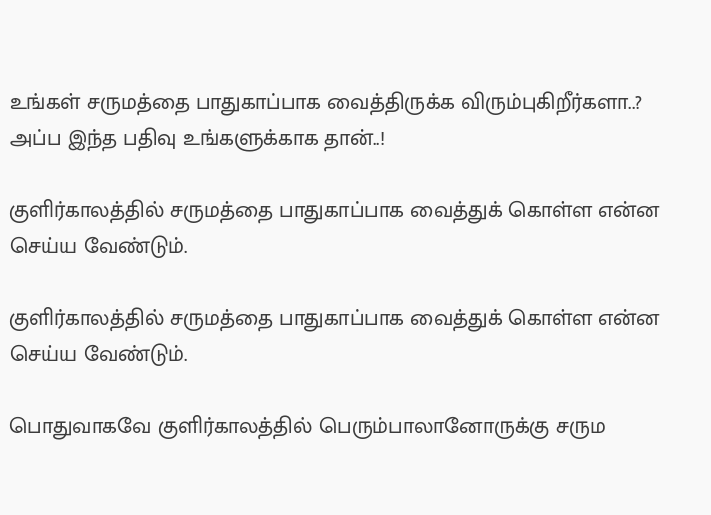உங்கள் சருமத்தை பாதுகாப்பாக வைத்திருக்க விரும்புகிறீர்களா..? அப்ப இந்த பதிவு உங்களுக்காக தான்..!

குளிர்காலத்தில் சருமத்தை பாதுகாப்பாக வைத்துக் கொள்ள என்ன செய்ய வேண்டும்.

குளிர்காலத்தில் சருமத்தை பாதுகாப்பாக வைத்துக் கொள்ள என்ன செய்ய வேண்டும்.

பொதுவாகவே குளிர்காலத்தில் பெரும்பாலானோருக்கு சரும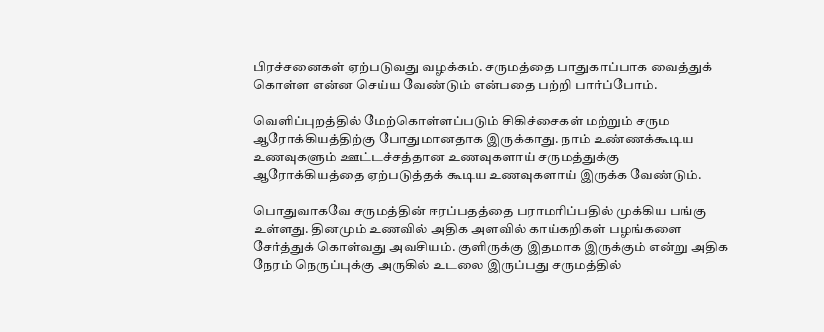பிரச்சனைகள் ஏற்படுவது வழக்கம். சருமத்தை பாதுகாப்பாக வைத்துக் கொள்ள என்ன செய்ய வேண்டும் என்பதை பற்றி பார்ப்போம்.

வெளிப்புறத்தில் மேற்கொள்ளப்படும் சிகிச்சைகள் மற்றும் சரும ஆரோக்கியத்திற்கு போதுமானதாக இருக்காது. நாம் உண்ணக்கூடிய உணவுகளும் ஊட்டச்சத்தான உணவுகளாய் சருமத்துக்கு ஆரோக்கியத்தை ஏற்படுத்தக் கூடிய உணவுகளாய் இருக்க வேண்டும்.

பொதுவாகவே சருமத்தின் ஈரப்பதத்தை பராமரிப்பதில் முக்கிய பங்கு உள்ளது. தினமும் உணவில் அதிக அளவில் காய்கறிகள் பழங்களை சேர்த்துக் கொள்வது அவசியம். குளிருக்கு இதமாக இருக்கும் என்று அதிக நேரம் நெருப்புக்கு அருகில் உடலை இருப்பது சருமத்தில்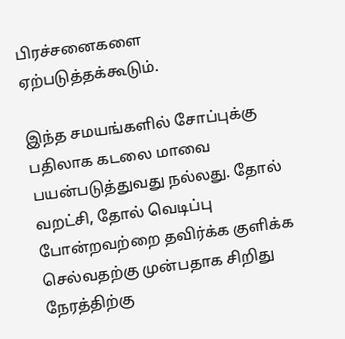பிரச்சனைகளை ஏற்படுத்தக்கூடும்.

இந்த சமயங்களில் சோப்புக்கு பதிலாக கடலை மாவை பயன்படுத்துவது நல்லது. தோல் வறட்சி, தோல் வெடிப்பு போன்றவற்றை தவிர்க்க குளிக்க செல்வதற்கு முன்பதாக சிறிது நேரத்திற்கு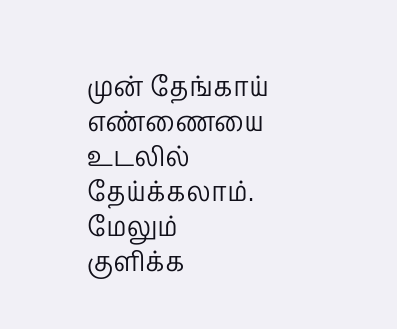முன் தேங்காய் எண்ணையை உடலில் தேய்க்கலாம்.  மேலும் குளிக்க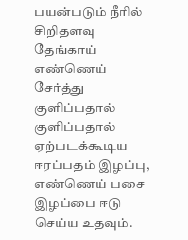பயன்படும் நீரில் சிறிதளவு தேங்காய் எண்ணெய் சேர்த்து குளிப்பதால் குளிப்பதால் ஏற்படக்கூடிய ஈரப்பதம் இழப்பு, எண்ணெய் பசை இழப்பை ஈடு செய்ய உதவும்.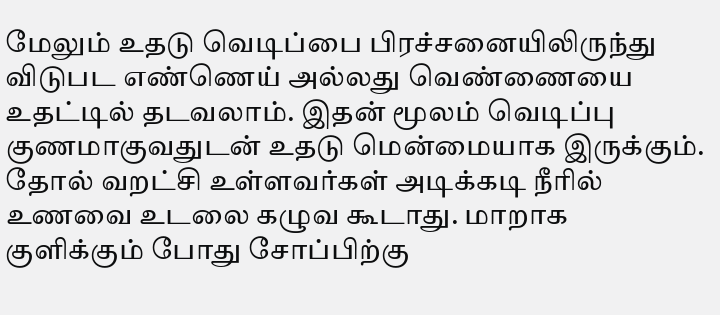மேலும் உதடு வெடிப்பை பிரச்சனையிலிருந்து விடுபட எண்ணெய் அல்லது வெண்ணையை உதட்டில் தடவலாம். இதன் மூலம் வெடிப்பு குணமாகுவதுடன் உதடு மென்மையாக இருக்கும். தோல் வறட்சி உள்ளவர்கள் அடிக்கடி நீரில் உணவை உடலை கழுவ கூடாது. மாறாக குளிக்கும் போது சோப்பிற்கு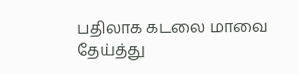பதிலாக கடலை மாவை தேய்த்து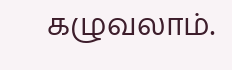கழுவலாம்.